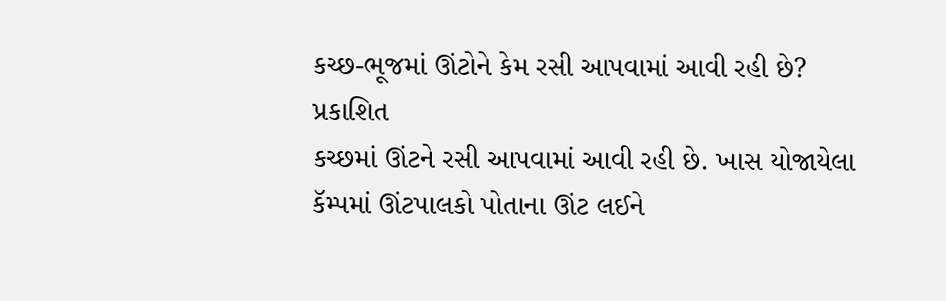કચ્છ-ભૂજમાં ઊંટોને કેમ રસી આપવામાં આવી રહી છે?
પ્રકાશિત
કચ્છમાં ઊંટને રસી આપવામાં આવી રહી છે. ખાસ યોજાયેલા કૅમ્પમાં ઊંટપાલકો પોતાના ઊંટ લઈને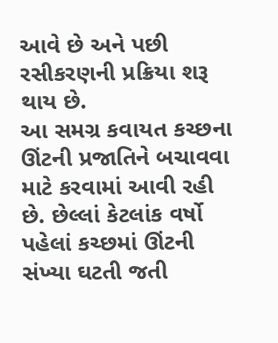આવે છે અને પછી રસીકરણની પ્રક્રિયા શરૂ થાય છે.
આ સમગ્ર કવાયત કચ્છના ઊંટની પ્રજાતિને બચાવવા માટે કરવામાં આવી રહી છે. છેલ્લાં કેટલાંક વર્ષો પહેલાં કચ્છમાં ઊંટની સંખ્યા ઘટતી જતી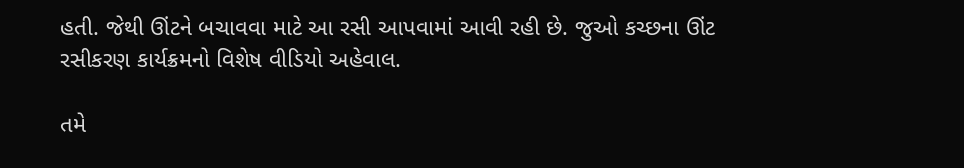હતી. જેથી ઊંટને બચાવવા માટે આ રસી આપવામાં આવી રહી છે. જુઓ કચ્છના ઊંટ રસીકરણ કાર્યક્રમનો વિશેષ વીડિયો અહેવાલ.

તમે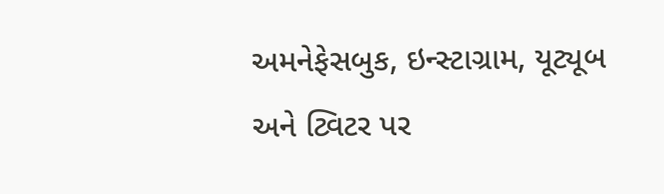અમનેફેસબુક, ઇન્સ્ટાગ્રામ, યૂટ્યૂબ અને ટ્વિટર પર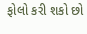ફોલો કરી શકો છો